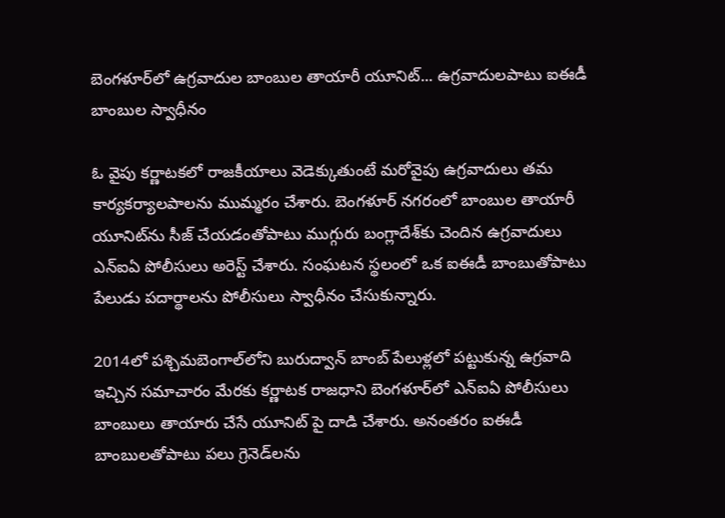బెంగళూర్‌లో ఉగ్రవాదుల బాంబుల తాయారీ యూనిట్‌... ఉగ్రవాదులపాటు ఐఈడీ బాంబుల స్వాధీనం

ఓ వైపు కర్ణాటకలో రాజకీయాలు వెడెక్కుతుంటే మరోవైపు ఉగ్రవాదులు తమ కార్యకర్యాలపాలను ముమ్మరం చేశారు. బెంగళూర్ నగరంలో బాంబుల తాయారీ యూనిట్‌‌ను సీజ్ చేయడంతోపాటు ముగ్గురు బంగ్లాదేశ్‌కు చెందిన ఉగ్రవాదులు ఎన్ఐఏ పోలీసులు అరెస్ట్ చేశారు. సంఘటన స్థలంలో ఒక ఐఈడీ బాంబుతోపాటు పేలుడు పదార్థాలను పోలీసులు స్వాధీనం చేసుకున్నారు.

2014లో పశ్చిమబెంగాల్‌లోని బురుద్వాన్ బాంబ్ పేలుళ్లలో పట్టుకున్న ఉగ్రవాది ఇచ్చిన సమాచారం మేరకు కర్ణాటక రాజధాని బెంగళూర్‌లో ఎన్ఐఏ పోలీసులు బాంబులు తాయారు చేసే యూనిట్ పై దాడి చేశారు. అనంతరం ఐఈడీ బాంబులతోపాటు పలు గ్రెనెడ్‌లను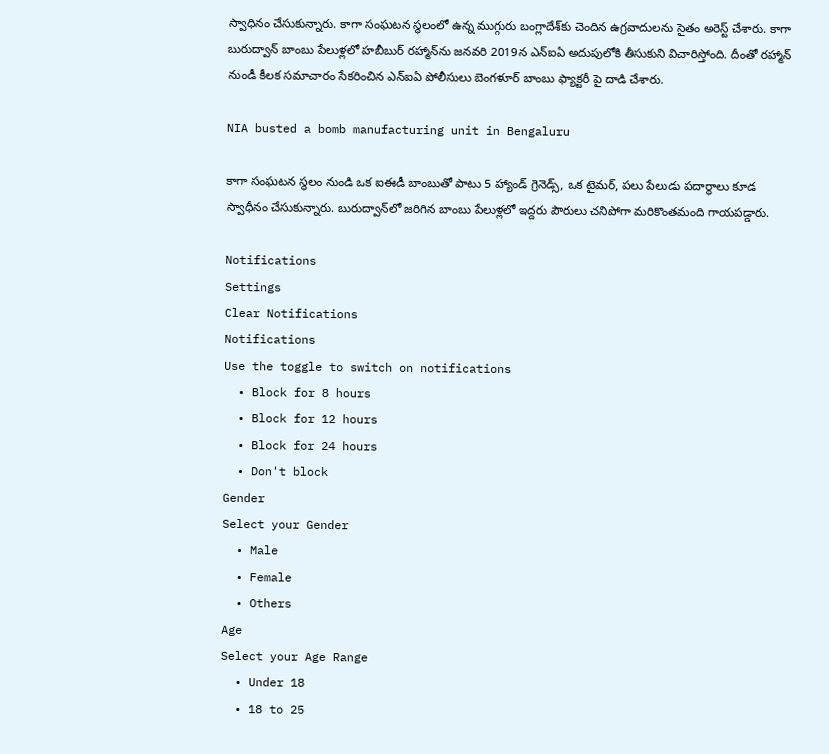స్వాధినం చేసుకున్నారు. కాగా సంఘటన స్థలంలో ఉన్న ముగ్గురు బంగ్లాదేశ్‌కు చెందిన ఉగ్రవాదులను సైతం అరెస్ట్ చేశారు. కాగా బురుద్వాన్‌ బాంబు పేలుళ్లలో హబీబుర్ రహ్మాన్‌ను జనవరి 2019న ఎన్ఐఏ అదుపులోకి తీసుకుని విచారిస్తోంది. దీంతో రహ్మాన్ నుండీ కీలక సమాచారం సేకరించిన ఎన్ఐఏ పోలీసులు బెంగళూర్ బాంబు ఫ్యాక్టరీ పై దాడి చేశారు.

NIA busted a bomb manufacturing unit in Bengaluru

కాగా సంఘటన స్థలం నుండి ఒక ఐఈడీ బాంబుతో పాటు 5 హ్యాండ్ గ్రెనెడ్స్, ఒక టైమర్, పలు పేలుడు పదార్థాలు కూడ స్వాధీనం చేసుకున్నారు. బురుద్వాన్‌లో జరిగిన బాంబు పేలుళ్లలో ఇద్దరు పౌరులు చనిపోగా మరికొంతమంది గాయపడ్డారు.

Notifications
Settings
Clear Notifications
Notifications
Use the toggle to switch on notifications
  • Block for 8 hours
  • Block for 12 hours
  • Block for 24 hours
  • Don't block
Gender
Select your Gender
  • Male
  • Female
  • Others
Age
Select your Age Range
  • Under 18
  • 18 to 25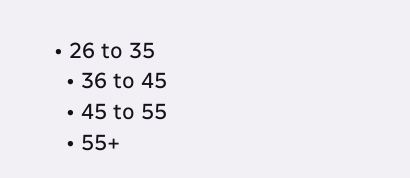• 26 to 35
  • 36 to 45
  • 45 to 55
  • 55+